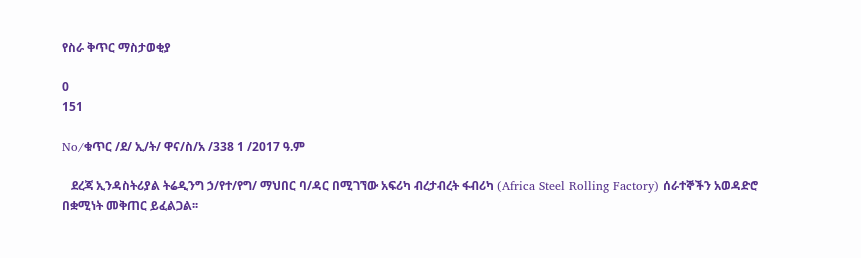የስራ ቅጥር ማስታወቂያ

0
151

No/ቁጥር /ደ/ ኢ/ት/ ዋና/ስ/አ /338 1 /2017 ዓ.ም

   ደረጃ ኢንዳስትሪያል ትሬዲንግ ኃ/የተ/የግ/ ማህበር ባ/ዳር በሚገኘው አፍሪካ ብረታብረት ፋብሪካ (Africa Steel Rolling Factory) ሰራተኞችን አወዳድሮ በቋሚነት መቅጠር ይፈልጋል፡፡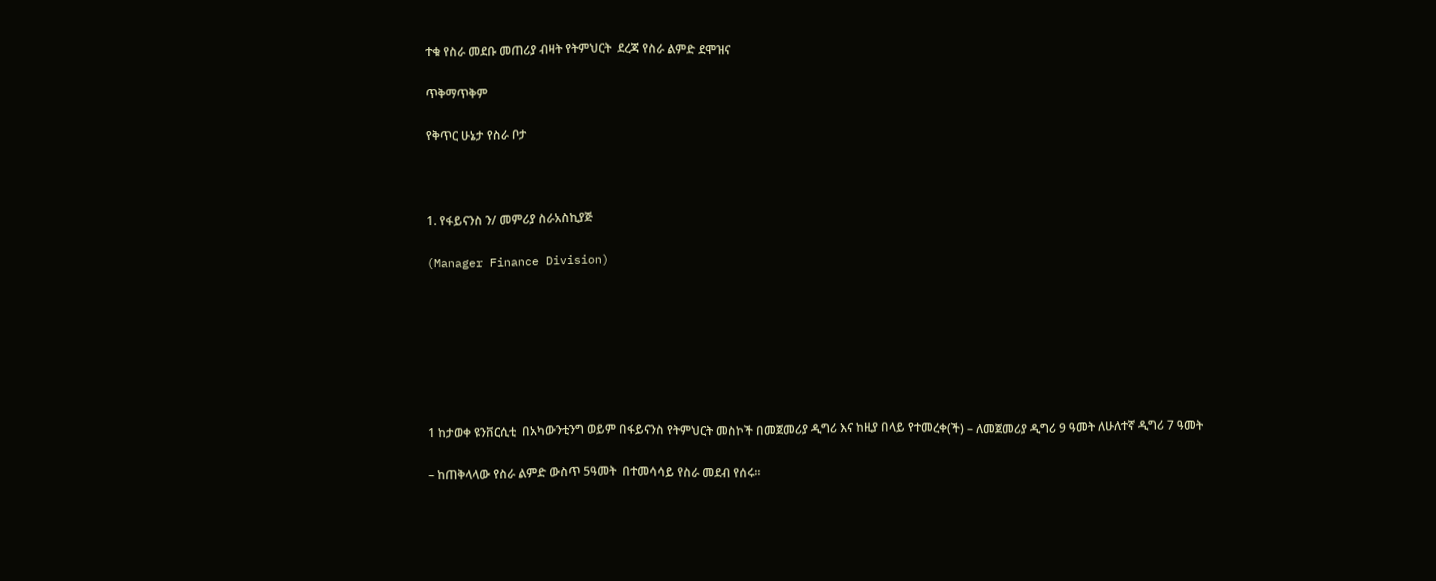ተቁ የስራ መደቡ መጠሪያ ብዛት የትምህርት  ደረጃ የስራ ልምድ ደሞዝና

ጥቅማጥቅም

የቅጥር ሁኔታ የስራ ቦታ



1. የፋይናንስ ን/ መምሪያ ስራአስኪያጅ

(Manager Finance Division)







1 ከታወቀ ዩንቨርሲቲ  በአካውንቲንግ ወይም በፋይናንስ የትምህርት መስኮች በመጀመሪያ ዲግሪ እና ከዚያ በላይ የተመረቀ(ች) – ለመጀመሪያ ዲግሪ 9 ዓመት ለሁለተኛ ዲግሪ 7 ዓመት

– ከጠቅላላው የስራ ልምድ ውስጥ 5ዓመት  በተመሳሳይ የስራ መደብ የሰሩ።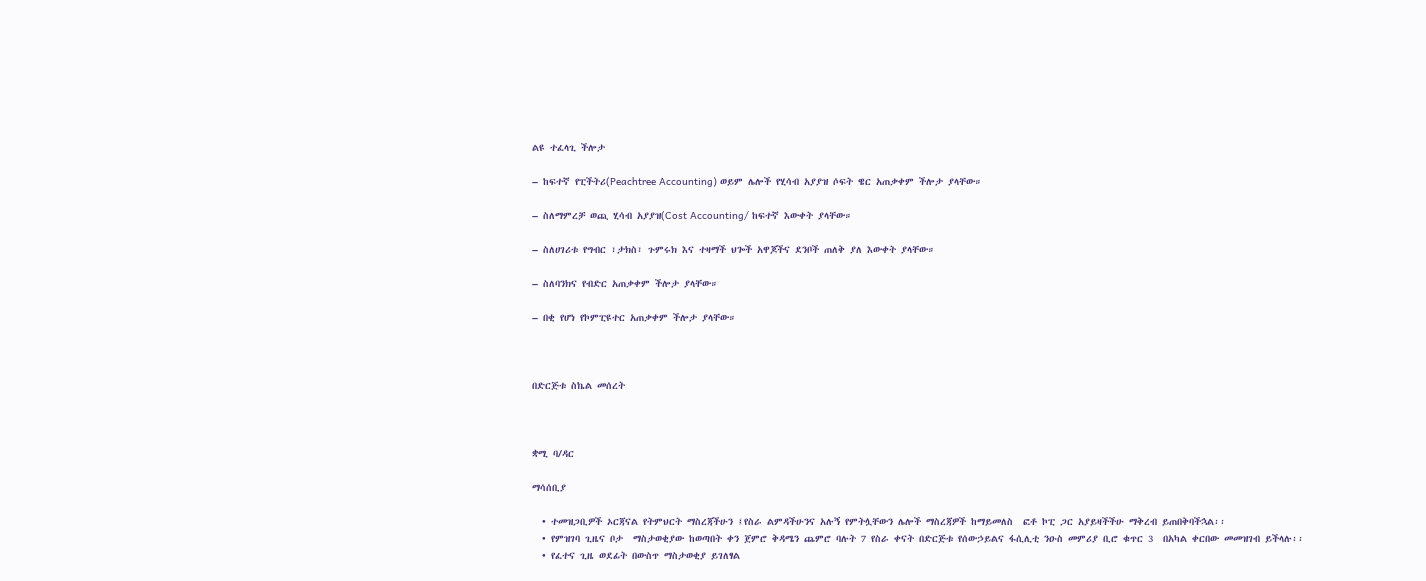ልዩ ተፈላጊ ችሎታ

– ከፍተኛ የፒችትሪ(Peachtree Accounting) ወይም ሌሎች የሂሳብ አያያዝ ሶፍት ዌር አጠቃቀም ችሎታ ያላቸው።

– ስለማምረቻ ወጪ ሂሳብ አያያዝ(Cost Accounting/ ከፍተኛ እውቀት ያላቸው።

– ስለሀገሪቱ የግብር ፣ታክስ፣ ጉምሩክ እና ተዛማች ህጐች አዋጆችና ደንቦች ጠለቅ ያለ እውቀት ያላቸው።

– ስለባንክና የብድር አጠቃቀም ችሎታ ያላቸው።

– በቂ የሆነ የኮምፒዩተር አጠቃቀም ችሎታ ያላቸው።



በድርጅቱ ስኬል መሰረት



ቋሚ ባ/ዳር

ማሳሰቢያ

  • ተመዝጋቢዎች ኦርጃናል የትምህርት ማስረጃችሁን ፤የስራ ልምዳችሁንና አሉኝ የምትሏቸውን ሌሎች ማስረጃዎች ከማይመለስ  ፎቶ ኮፒ ጋር አያይዛችችሁ ማቅረብ ይጠበቅባችኋል፡፡
  • የምዝገባ ጊዜና ቦታ  ማስታወቂያው ከወጣበት ቀን ጀምሮ ቅዳሜን ጨምሮ ባሉት 7 የስራ ቀናት በድርጅቱ የሰውኃይልና ፋሲሊቲ ንዑስ መምሪያ ቢሮ ቁጥር 3  በአካል ቀርበው መመዝገብ ይችላሉ፡፡
  • የፈተና ጊዜ ወደፊት በውስጥ ማስታወቂያ ይገለፃል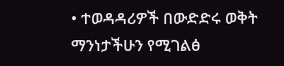• ተወዳዳሪዎች በውድድሩ ወቅት ማንነታችሁን የሚገልፅ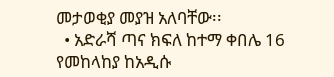መታወቂያ መያዝ አለባቸው፡፡
  • አድራሻ ጣና ክፍለ ከተማ ቀበሌ 16 የመከላከያ ከአዲሱ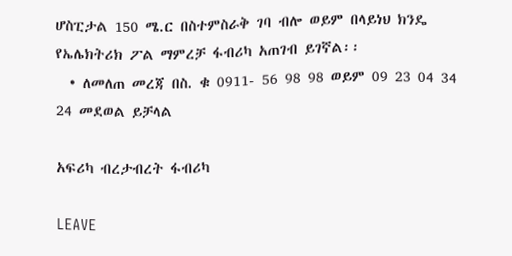ሆስፒታል 150 ሜ.ር በስተምስራቅ ገባ ብሎ ወይም በላይነህ ክንዴ የኤሌክትሪክ ፖል ማምረቻ ፋብሪካ አጠገብ ይገኛል፡፡
  • ለመለጠ መረጃ በስ. ቁ 0911- 56 98 98 ወይም 09 23 04 34 24 መደወል ይቻላል

አፍሪካ ብረታብረት ፋብሪካ

LEAVE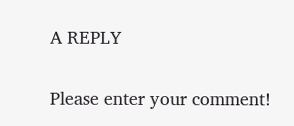A REPLY

Please enter your comment!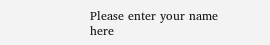Please enter your name here